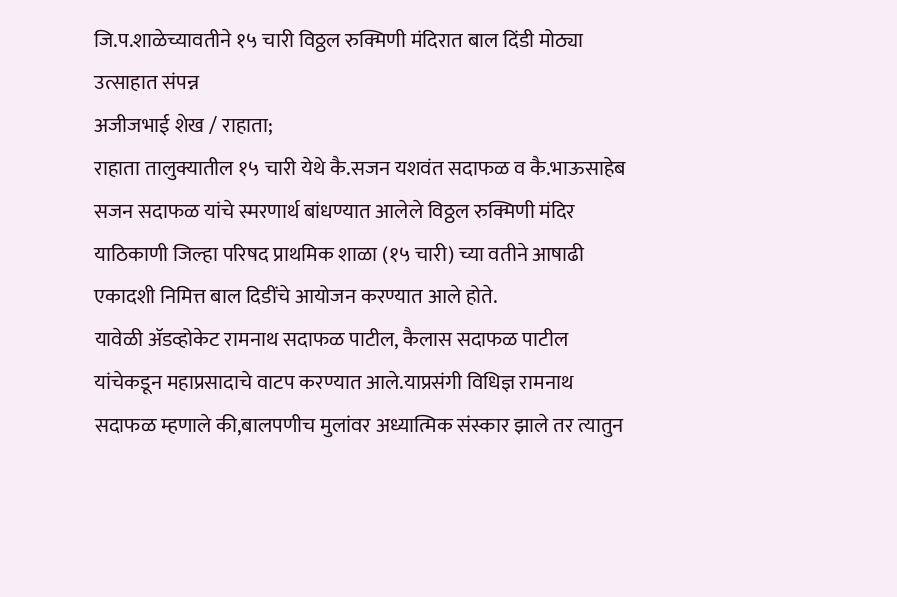जि.प.शाळेच्यावतीने १५ चारी विठ्ठल रुक्मिणी मंदिरात बाल दिंडी मोठ्या उत्साहात संपन्न
अजीजभाई शेख / राहाता;
राहाता तालुक्यातील १५ चारी येथे कै.सजन यशवंत सदाफळ व कै.भाऊसाहेब सजन सदाफळ यांचे स्मरणार्थ बांधण्यात आलेले विठ्ठल रुक्मिणी मंदिर याठिकाणी जिल्हा परिषद प्राथमिक शाळा (१५ चारी) च्या वतीने आषाढी एकादशी निमित्त बाल दिडींचे आयोजन करण्यात आले होते.
यावेळी ॲडव्होकेट रामनाथ सदाफळ पाटील, कैलास सदाफळ पाटील यांचेकडून महाप्रसादाचे वाटप करण्यात आले.याप्रसंगी विधिज्ञ रामनाथ सदाफळ म्हणाले की,बालपणीच मुलांवर अध्यात्मिक संस्कार झाले तर त्यातुन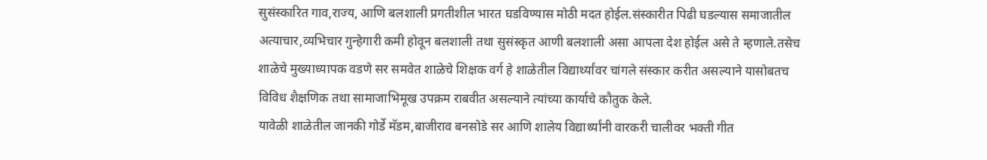सुसंस्कारित गाव,राज्य, आणि बलशाली प्रगतीशील भारत घडविण्यास मोठी मदत होईल.संस्कारीत पिढी घडल्यास समाजातील अत्याचार,व्यभिचार गुन्हेगारी कमी होवून बलशाली तथा सुसंस्कृत आणी बलशाली असा आपला देश होईल असे ते म्हणाले.तसेच शाळेचे मुख्याध्यापक वडणे सर समवेत शाळेचे शिक्षक वर्ग हे शाळेतील विद्यार्थ्यांवर चांगले संस्कार करीत असल्याने यासोबतच विविध शैक्षणिक तथा सामाजाभिमूख उपक्रम राबवीत असल्याने त्यांच्या कार्याचे कौतुक केले.
यावेळी शाळेतील जानकी गोर्डे मॅडम,बाजीराव बनसोडे सर आणि शालेय विद्यार्थ्यांनी वारकरी चालीवर भक्ती गीत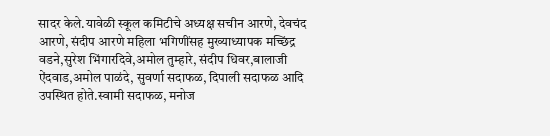सादर केले.यावेळी स्कूल कमिटीचे अध्यक्ष सचीन आरणे, देवचंद आरणे, संदीप आरणे महिला भगिणींसह मुख्याध्यापक मच्छिंद्र वडने,सुरेश भिंगारदिवे,अमोल तुम्हारे, संदीप धिवर,बालाजी ऐंदवाड,अमोल पाळंदे, सुवर्णा सदाफळ, दिपाली सदाफळ आदि उपस्थित होते.स्वामी सदाफळ, मनोज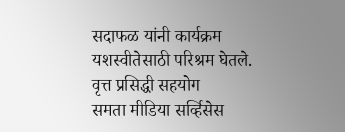सदाफळ यांनी कार्यक्रम यशस्वीतेसाठी परिश्रम घेतले.
वृत्त प्रसिद्धी सहयोग
समता मीडिया सर्व्हिसेस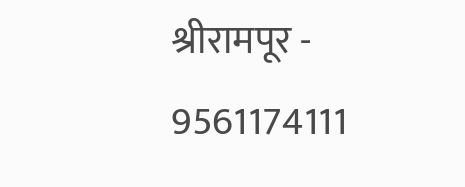श्रीरामपूर - 9561174111